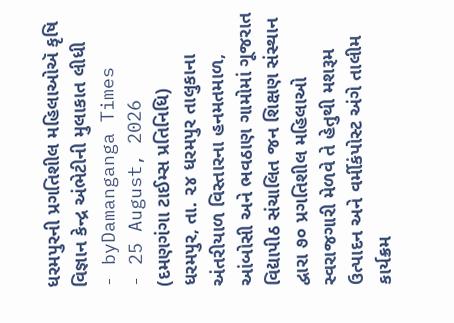ધરમપુરની પ્રગતિશીલ મહિલાઓઍ કૃષિ વિજ્ઞાન કેન્દ્ર અંભેટીની મુલાકાત લીધી
- byDamanganga Times
- 25 August, 2026
(દમણગંગા ટાઈમ્સ પ્રતિનિધિ)
ધરમપુર, તા. ૨૪ ધરમપુર તાલુકાના અંતરીયાળ વિસ્તારના હનમતમાળ, આંબોસી અને ભવઠાણ ગામોમાં ગૂજરાત વિદ્યાપીઠ સંચાલિત જન શિક્ષણ સંસ્થાન દ્વારા ૭૦ પ્રગતિશીલ મહિલાઓ સ્વરાજગારી મેળવે તે હેતુથી મશરૂમ ઉત્પાદન અને વર્મીકંપોસ્ટ અંગે તાલીમ કાર્યક્રમ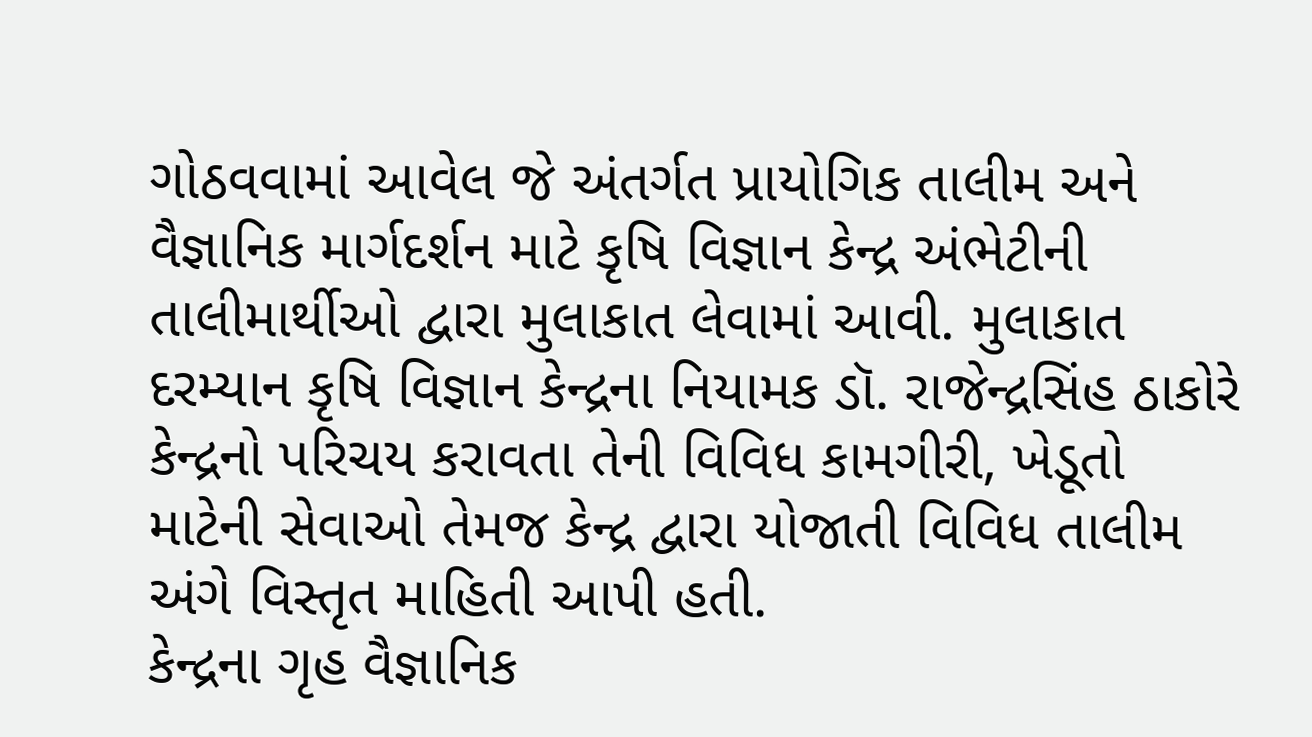ગોઠવવામાં આવેલ જે અંતર્ગત પ્રાયોગિક તાલીમ અને વૈજ્ઞાનિક માર્ગદર્શન માટે કૃષિ વિજ્ઞાન કેન્દ્ર અંભેટીની તાલીમાર્થીઓ દ્વારા મુલાકાત લેવામાં આવી. મુલાકાત દરમ્યાન કૃષિ વિજ્ઞાન કેન્દ્રના નિયામક ડૉ. રાજેન્દ્રસિંહ ઠાકોરે કેન્દ્રનો પરિચય કરાવતા તેની વિવિધ કામગીરી, ખેડૂતો માટેની સેવાઓ તેમજ કેન્દ્ર દ્વારા યોજાતી વિવિધ તાલીમ અંગે વિસ્તૃત માહિતી આપી હતી.
કેન્દ્રના ગૃહ વૈજ્ઞાનિક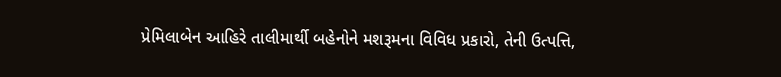પ્રેમિલાબેન આહિરે તાલીમાર્થી બહેનોને મશરૂમના વિવિધ પ્રકારો, તેની ઉત્પત્તિ,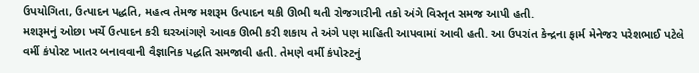ઉપયોગિતા, ઉત્પાદન પદ્ધતિ, મહત્વ તેમજ મશરૂમ ઉત્પાદન થકી ઊભી થતી રોજગારીની તકો અંગે વિસ્તૃત સમજ આપી હતી.
મશરૂમનું ઓછા ખર્ચે ઉત્પાદન કરી ઘરઆંગણે આવક ઊભી કરી શકાય તે અંગે પણ માહિતી આપવામાં આવી હતી. આ ઉપરાંત કેન્દ્રના ફાર્મ મેનેજર પરેશભાઈ પટેલે વર્મી કંપોસ્ટ ખાતર બનાવવાની વૈજ્ઞાનિક પદ્ધતિ સમજાવી હતી. તેમણે વર્મી કંપોસ્ટનું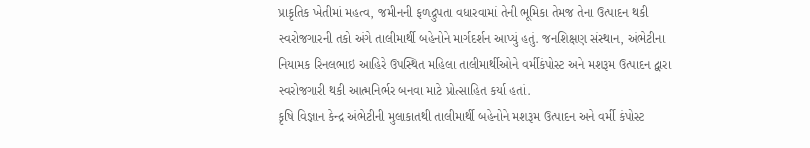પ્રાકૃતિક ખેતીમાં મહત્વ, જમીનની ફળદ્રુપતા વધારવામાં તેની ભૂમિકા તેમજ તેના ઉત્પાદન થકી સ્વરોજગારની તકો અંગે તાલીમાર્થી બહેનોને માર્ગદર્શન આપ્યું હતું. જનશિક્ષણ સંસ્થાન, અંભેટીના નિયામક રિનલભાઇ આહિરે ઉપસ્થિત મહિલા તાલીમાર્થીઓને વર્મીકંપોસ્ટ અને મશરૂમ ઉત્પાદન દ્વારા સ્વરોજગારી થકી આત્મનિર્ભર બનવા માટે પ્રોત્સાહિત કર્યા હતાં.
કૃષિ વિજ્ઞાન કેન્દ્ર અંભેટીની મુલાકાતથી તાલીમાર્થી બહેનોને મશરૂમ ઉત્પાદન અને વર્મી કંપોસ્ટ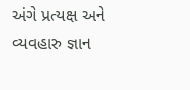અંગે પ્રત્યક્ષ અને વ્યવહારુ જ્ઞાન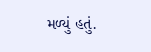મળ્યું હતું.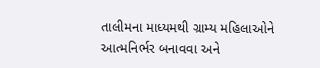તાલીમના માધ્યમથી ગ્રામ્ય મહિલાઓને આત્મનિર્ભર બનાવવા અને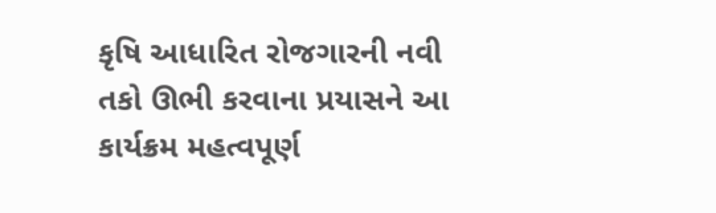કૃષિ આધારિત રોજગારની નવી તકો ઊભી કરવાના પ્રયાસને આ કાર્યક્રમ મહત્વપૂર્ણ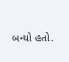બન્યો હતો.